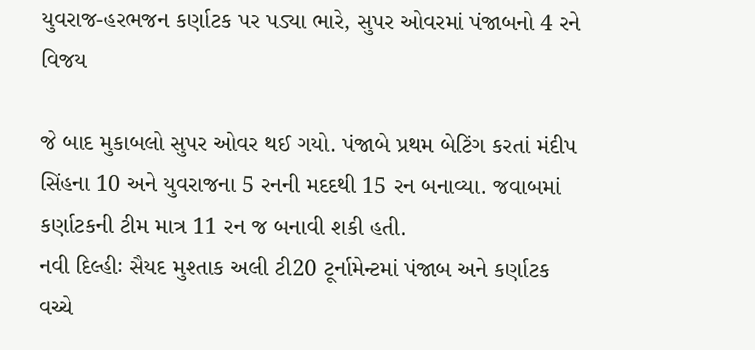યુવરાજ-હરભજન કર્ણાટક પર પડ્યા ભારે, સુપર ઓવરમાં પંજાબનો 4 રને વિજય

જે બાદ મુકાબલો સુપર ઓવર થઈ ગયો. પંજાબે પ્રથમ બેટિંગ કરતાં મંદીપ સિંહના 10 અને યુવરાજના 5 રનની મદદથી 15 રન બનાવ્યા. જવાબમાં કર્ણાટકની ટીમ માત્ર 11 રન જ બનાવી શકી હતી.
નવી દિલ્હીઃ સૈયદ મુશ્તાક અલી ટી20 ટૂર્નામેન્ટમાં પંજાબ અને કર્ણાટક વચ્ચે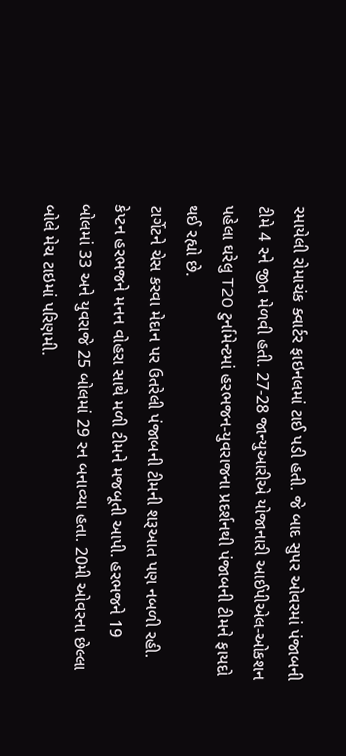રમાયેલી રોમાચંક ક્વાર્ટર ફાઇનલમાં ટાઈ પડી હતી. જે બાદ સુપર ઓવરમાં પંજાબની ટીમે 4 રને જીત મેળવી હતી. 27-28 જાન્યુઆરીએ યોજાનારી આઈપીએલ-ઓકશન પહેલા ઘરેલુ T20 ટુર્નામેન્ટમાં હરભજન-યુવરાજના પ્રદર્શનથી પંજાબની ટીમને ફાયદો થઈ રહ્યો છે.
ટાર્ગેટને ચેસ કરવા મેદાન પર ઉતરેલી પંજાબની ટીમની શરૂઆત પણ નબળી રહી. કેપ્ટન હરભજને મનન વોહરા સાથે મળી ટીમને મજબૂતી આપી. હરભજને 19 બોલમાં 33 અને યુવરાજે 25 બોલમાં 29 રન બનાવ્યા હતા. 20મી ઓવરના છેલ્લા બોલે મેચ ટાઇમાં પરિણમી.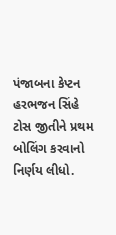પંજાબના કેપ્ટન હરભજન સિંહે ટોસ જીતીને પ્રથમ બોલિંગ કરવાનો નિર્ણય લીધો.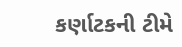કર્ણાટકની ટીમે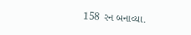158 રન બનાવ્યા.